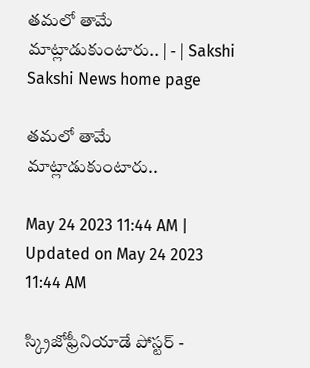తమలో తామే మాట్లాడుకుంటారు.. | - | Sakshi
Sakshi News home page

తమలో తామే మాట్లాడుకుంటారు..

May 24 2023 11:44 AM | Updated on May 24 2023 11:44 AM

స్క్రిజోఫ్రీనియాడే పోస్టర్‌ -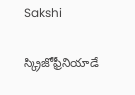Sakshi

స్క్రిజోఫ్రీనియాడే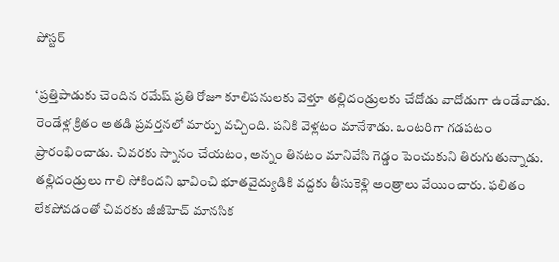పోస్టర్‌

‘ప్రత్తిపాడుకు చెందిన రమేష్‌ ప్రతి రోజూ కూలిపనులకు వెళ్తూ తల్లిదండ్రులకు చేదోడు వాదోడుగా ఉండేవాడు. రెండేళ్ల క్రితం అతడి ప్రవర్తనలో మార్పు వచ్చింది. పనికి వెళ్లటం మానేశాడు. ఒంటరిగా గడపటం ప్రారంభించాడు. చివరకు స్నానం చేయటం, అన్నం తినటం మానివేసి గెడ్డం పెంచుకుని తిరుగుతున్నాడు. తల్లిదండ్రులు గాలి సోకిందని భావించి భూతవైద్యుడికి వద్దకు తీసుకెళ్లి అంత్రాలు వేయించారు. ఫలితం లేకపోవడంతో చివరకు జీజీహెచ్‌ మానసిక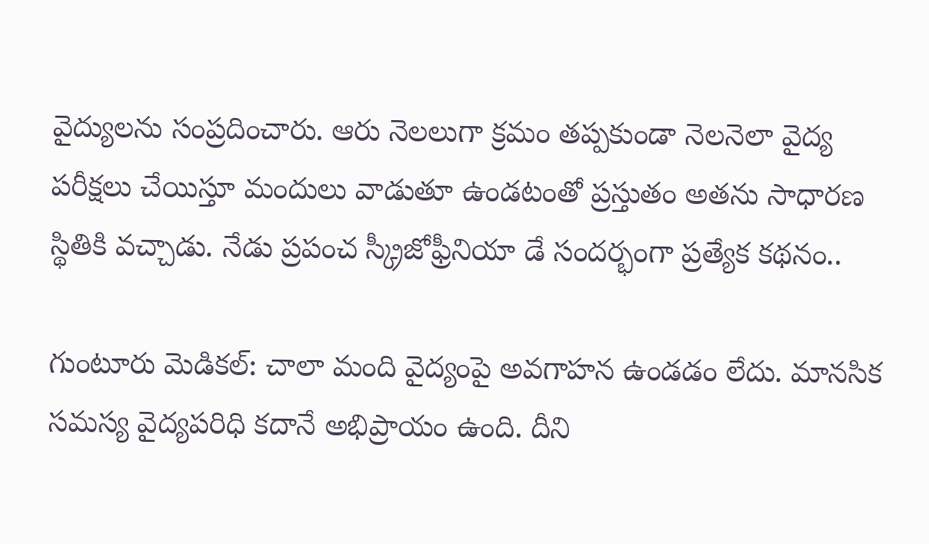వైద్యులను సంప్రదించారు. ఆరు నెలలుగా క్రమం తప్పకుండా నెలనెలా వైద్య పరీక్షలు చేయిస్తూ మందులు వాడుతూ ఉండటంతో ప్రస్తుతం అతను సాధారణ స్థితికి వచ్చాడు. నేడు ప్రపంచ స్క్రీజోఫ్రీనియా డే సందర్భంగా ప్రత్యేక కథనం..

గుంటూరు మెడికల్‌: చాలా మంది వైద్యంపై అవగాహన ఉండడం లేదు. మానసిక సమస్య వైద్యపరిధి కదానే అభిప్రాయం ఉంది. దీని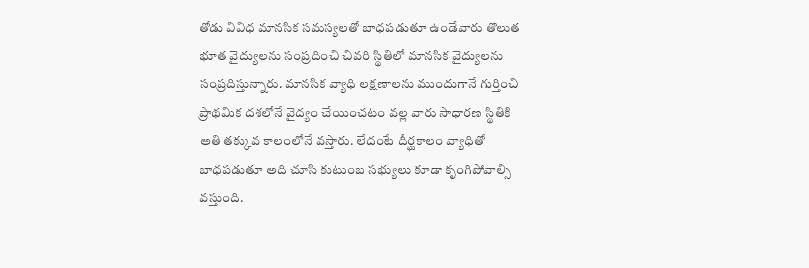తోడు వివిధ మానసిక సమస్యలతో బాధపడుతూ ఉండేవారు తొలుత భూత వైద్యులను సంప్రదించి చివరి స్థితిలో మానసిక వైద్యులను సంప్రదిస్తున్నారు. మానసిక వ్యాధి లక్షణాలను ముందుగానే గుర్తించి ప్రాథమిక దశలోనే వైద్యం చేయించటం వల్ల వారు సాధారణ స్థితికి అతి తక్కువ కాలంలోనే వస్తారు. లేదంటే దీర్ఘకాలం వ్యాధితో బాధపడుతూ అది చూసి కుటుంబ సభ్యులు కూడా కృంగిపోవాల్సి వస్తుంది.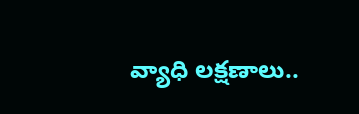వ్యాధి లక్షణాలు..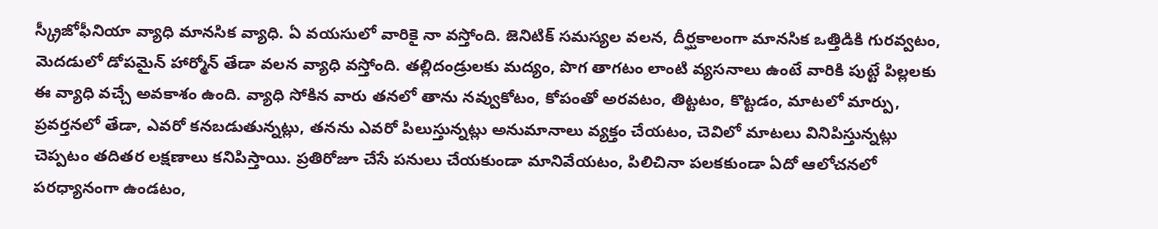స్క్రీజోఫీనియా వ్యాధి మానసిక వ్యాధి. ఏ వయసులో వారికై నా వస్తోంది. జెనిటిక్‌ సమస్యల వలన, దీర్ఘకాలంగా మానసిక ఒత్తిడికి గురవ్వటం, మెదడులో డోపమైన్‌ హార్మోన్‌ తేడా వలన వ్యాధి వస్తోంది. తల్లిదండ్రులకు మద్యం, పొగ తాగటం లాంటి వ్యసనాలు ఉంటే వారికి పుట్టే పిల్లలకు ఈ వ్యాధి వచ్చే అవకాశం ఉంది. వ్యాధి సోకిన వారు తనలో తాను నవ్వుకోటం, కోపంతో అరవటం, తిట్టటం, కొట్టడం, మాటలో మార్పు, ప్రవర్తనలో తేడా, ఎవరో కనబడుతున్నట్లు, తనను ఎవరో పిలుస్తున్నట్లు అనుమానాలు వ్యక్తం చేయటం, చెవిలో మాటలు వినిపిస్తున్నట్లు చెప్పటం తదితర లక్షణాలు కనిపిస్తాయి. ప్రతిరోజూ చేసే పనులు చేయకుండా మానివేయటం, పిలిచినా పలకకుండా ఏదో ఆలోచనలో పరధ్యానంగా ఉండటం,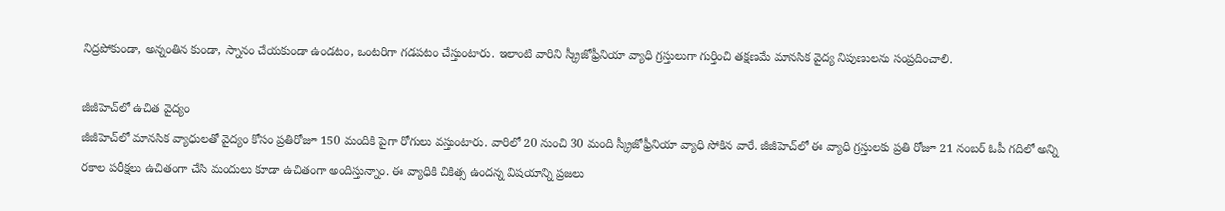నిద్రపోకుండా, అన్నంతిన కుండా, స్నానం చేయకుండా ఉండటం, ఒంటరిగా గడపటం చేస్తుంటారు. ఇలాంటి వారిని స్క్రీజోఫ్రీనియా వ్యాధి గ్రస్తులుగా గుర్తించి తక్షణమే మానసిక వైద్య నిపుణులను సంప్రదించాలి.

జీజీహెచ్‌లో ఉచిత వైద్యం
జీజీహెచ్‌లో మానసిక వ్యాధులతో వైద్యం కోసం ప్రతిరోజూ 150 మందికి పైగా రోగులు వస్తుంటారు. వారిలో 20 నుంచి 30 మంది స్క్రీజోఫ్రీనియా వ్యాధి సోకిన వారే. జీజీహెచ్‌లో ఈ వ్యాధి గ్రస్తులకు ప్రతి రోజూ 21 నంబర్‌ ఓపీ గదిలో అన్ని రకాల పరీక్షలు ఉచితంగా చేసి మందులు కూడా ఉచితంగా అందిస్తున్నాం. ఈ వ్యాధికి చికిత్స ఉందన్న విషయాన్ని ప్రజలు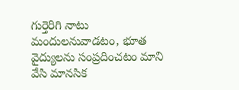గుర్తెరిగి నాటు మందులనువాడటం, భూత వైద్యులను సంప్రదించటం మాని వేసి మానసిక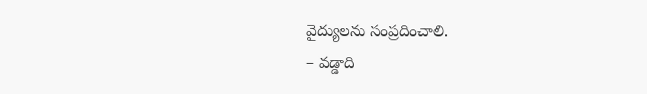వైద్యులను సంప్రదించాలి.
– వడ్డాది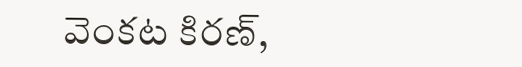వెంకట కిరణ్‌,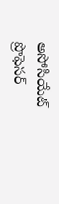అసోసియేట్‌ ప్రొఫెసర్‌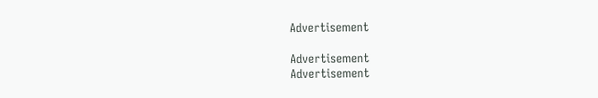Advertisement

Advertisement
Advertisement